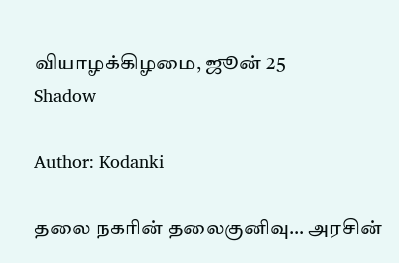வியாழக்கிழமை, ஜூன் 25
Shadow

Author: Kodanki

தலை நகரின் தலைகுனிவு… அரசின்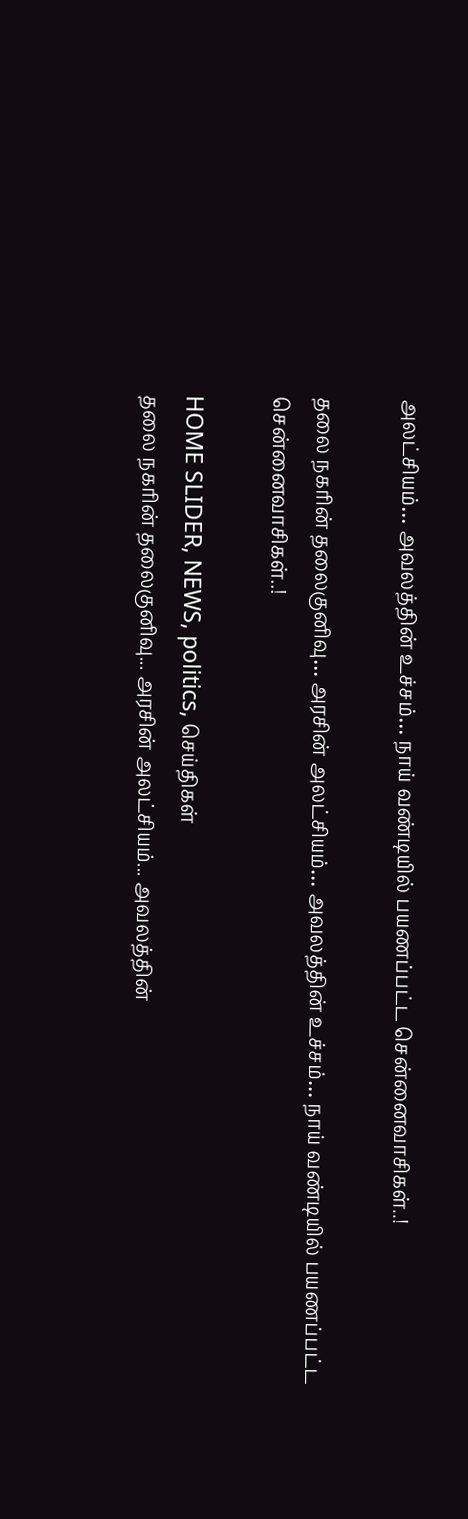அலட்சியம்… அவலத்தின் உச்சம்… நாய் வண்டியில் பயணப்பட்ட சென்னைவாசிகள்..!

தலை நகரின் தலைகுனிவு… அரசின் அலட்சியம்… அவலத்தின் உச்சம்… நாய் வண்டியில் பயணப்பட்ட சென்னைவாசிகள்..!

HOME SLIDER, NEWS, politics, செய்திகள்
தலை நகரின் தலைகுனிவு... அரசின் அலட்சியம்... அவலத்தின்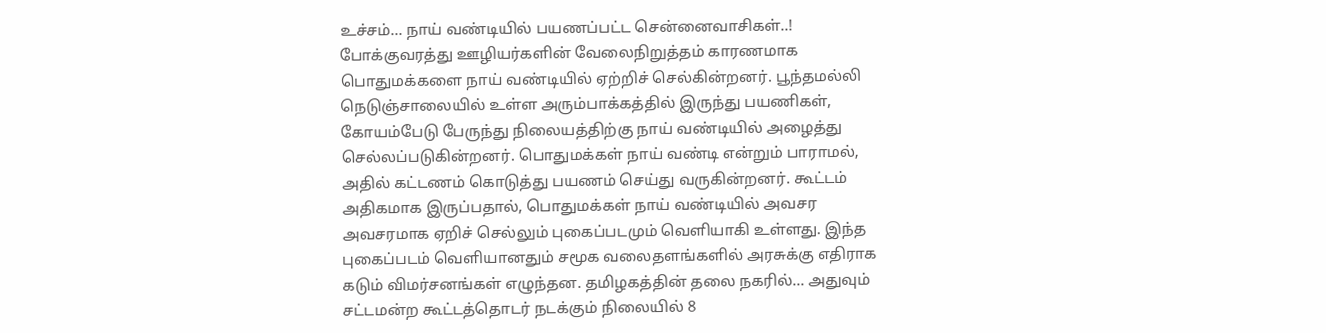உச்சம்... நாய் வண்டியில் பயணப்பட்ட சென்னைவாசிகள்..! போக்குவரத்து ஊழியர்களின் வேலைநிறுத்தம் காரணமாக பொதுமக்களை நாய் வண்டியில் ஏற்றிச் செல்கின்றனர். பூந்தமல்லி நெடுஞ்சாலையில் உள்ள அரும்பாக்கத்தில் இருந்து பயணிகள், கோயம்பேடு பேருந்து நிலையத்திற்கு நாய் வண்டியில் அழைத்து செல்லப்படுகின்றனர். பொதுமக்கள் நாய் வண்டி என்றும் பாராமல், அதில் கட்டணம் கொடுத்து பயணம் செய்து வருகின்றனர். கூட்டம் அதிகமாக இருப்பதால், பொதுமக்கள் நாய் வண்டியில் அவசர அவசரமாக ஏறிச் செல்லும் புகைப்படமும் வெளியாகி உள்ளது. இந்த புகைப்படம் வெளியானதும் சமூக வலைதளங்களில் அரசுக்கு எதிராக கடும் விமர்சனங்கள் எழுந்தன. தமிழகத்தின் தலை நகரில்... அதுவும் சட்டமன்ற கூட்டத்தொடர் நடக்கும் நிலையில் 8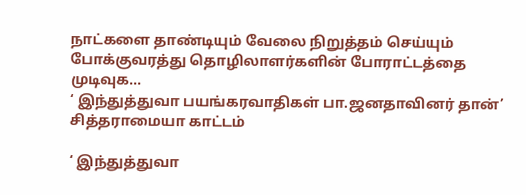நாட்களை தாண்டியும் வேலை நிறுத்தம் செய்யும் போக்குவரத்து தொழிலாளர்களின் போராட்டத்தை முடிவுக...
‘ இந்துத்துவா பயங்கரவாதிகள் பா.ஜனதாவினர் தான்’ சித்தராமையா காட்டம்

‘ இந்துத்துவா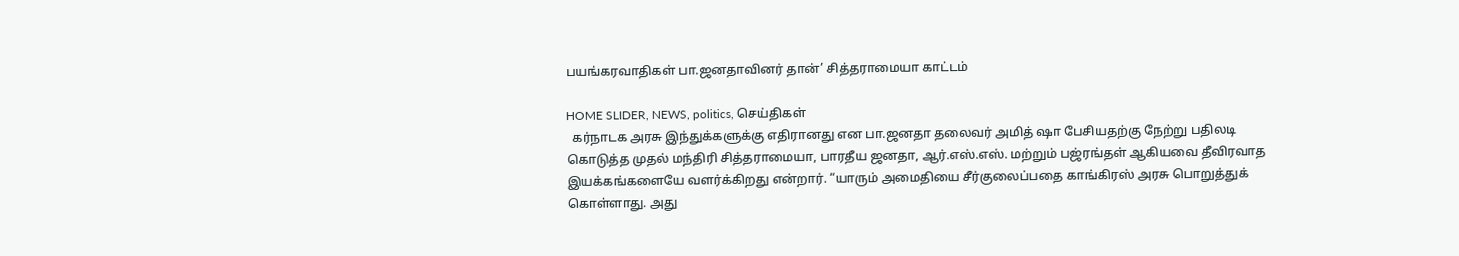பயங்கரவாதிகள் பா.ஜனதாவினர் தான்’ சித்தராமையா காட்டம்

HOME SLIDER, NEWS, politics, செய்திகள்
  கர்நாடக அரசு இந்துக்களுக்கு எதிரானது என பா.ஜனதா தலைவர் அமித் ஷா பேசியதற்கு நேற்று பதிலடி கொடுத்த முதல் மந்திரி சித்தராமையா, பாரதீய ஜனதா, ஆர்.எஸ்.எஸ். மற்றும் பஜ்ரங்தள் ஆகியவை தீவிரவாத இயக்கங்களையே வளர்க்கிறது என்றார். “யாரும் அமைதியை சீர்குலைப்பதை காங்கிரஸ் அரசு பொறுத்துக் கொள்ளாது. அது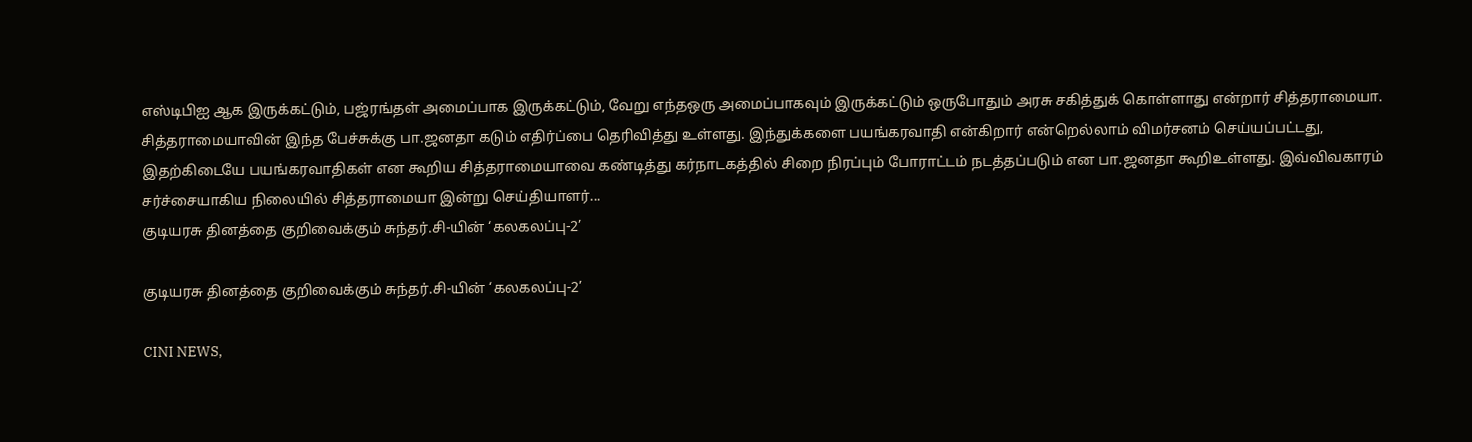எஸ்டிபிஐ ஆக இருக்கட்டும், பஜ்ரங்தள் அமைப்பாக இருக்கட்டும், வேறு எந்தஒரு அமைப்பாகவும் இருக்கட்டும் ஒருபோதும் அரசு சகித்துக் கொள்ளாது என்றார் சித்தராமையா. சித்தராமையாவின் இந்த பேச்சுக்கு பா.ஜனதா கடும் எதிர்ப்பை தெரிவித்து உள்ளது. இந்துக்களை பயங்கரவாதி என்கிறார் என்றெல்லாம் விமர்சனம் செய்யப்பட்டது, இதற்கிடையே பயங்கரவாதிகள் என கூறிய சித்தராமையாவை கண்டித்து கர்நாடகத்தில் சிறை நிரப்பும் போராட்டம் நடத்தப்படும் என பா.ஜனதா கூறிஉள்ளது. இவ்விவகாரம் சர்ச்சையாகிய நிலையில் சித்தராமையா இன்று செய்தியாளர்...
குடியரசு தினத்தை குறிவைக்கும் சுந்தர்.சி-யின் ‘கலகலப்பு-2’

குடியரசு தினத்தை குறிவைக்கும் சுந்தர்.சி-யின் ‘கலகலப்பு-2’

CINI NEWS,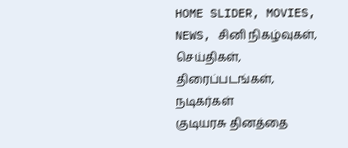HOME SLIDER, MOVIES, NEWS, சினி நிகழ்வுகள், செய்திகள், திரைப்படங்கள், நடிகர்கள்
குடியரசு தினத்தை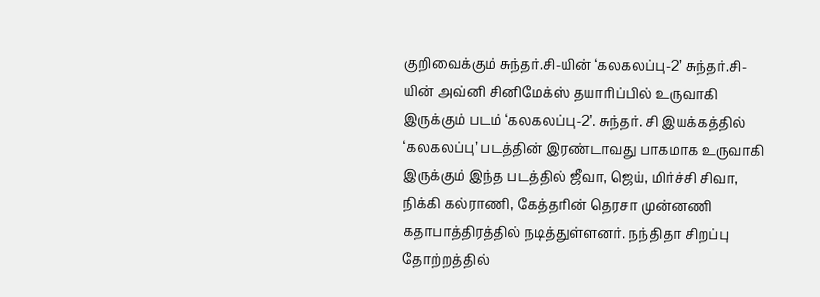குறிவைக்கும் சுந்தர்.சி-யின் ‘கலகலப்பு-2’ சுந்தர்.சி-யின் அவ்னி சினிமேக்ஸ் தயாரிப்பில் உருவாகி இருக்கும் படம் ‘கலகலப்பு-2’. சுந்தர். சி இயக்கத்தில் ‘கலகலப்பு’ படத்தின் இரண்டாவது பாகமாக உருவாகி இருக்கும் இந்த படத்தில் ஜீவா, ஜெய், மிர்ச்சி சிவா, நிக்கி கல்ராணி, கேத்தரின் தெரசா முன்னணி கதாபாத்திரத்தில் நடித்துள்ளனர். நந்திதா சிறப்பு தோற்றத்தில்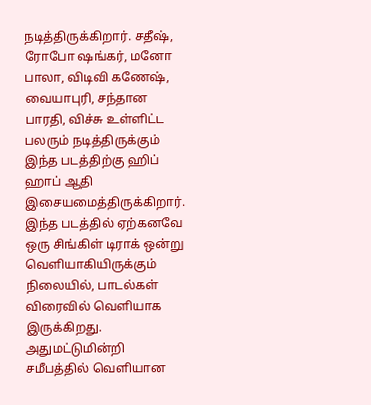நடித்திருக்கிறார். சதீஷ், ரோபோ ஷங்கர், மனோ பாலா, விடிவி கணேஷ், வையாபுரி, சந்தான பாரதி, விச்சு உள்ளிட்ட பலரும் நடித்திருக்கும் இந்த படத்திற்கு ஹிப் ஹாப் ஆதி இசையமைத்திருக்கிறார். இந்த படத்தில் ஏற்கனவே ஒரு சிங்கிள் டிராக் ஒன்று வெளியாகியிருக்கும் நிலையில், பாடல்கள் விரைவில் வெளியாக இருக்கிறது. அதுமட்டுமின்றி சமீபத்தில் வெளியான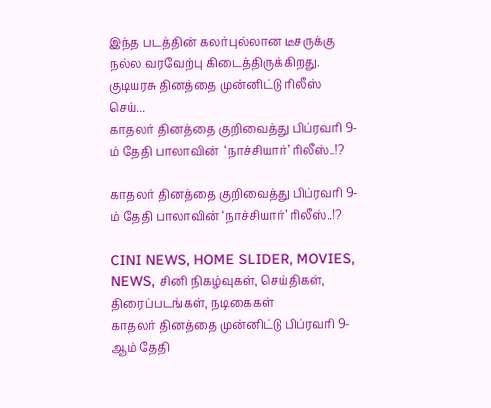இந்த படத்தின் கலர்புல்லான டீசருக்கு நல்ல வரவேற்பு கிடைத்திருக்கிறது. குடியரசு தினத்தை முன்னிட்டு ரிலீஸ் செய்...
காதலர் தினத்தை குறிவைத்து பிப்ரவரி 9-ம் தேதி பாலாவின்  ‘நாச்சியார்’ ரிலீஸ்..!?

காதலர் தினத்தை குறிவைத்து பிப்ரவரி 9-ம் தேதி பாலாவின் ‘நாச்சியார்’ ரிலீஸ்..!?

CINI NEWS, HOME SLIDER, MOVIES, NEWS, சினி நிகழ்வுகள், செய்திகள், திரைப்படங்கள், நடிகைகள்
காதலர் தினத்தை முன்னிட்டு பிப்ரவரி 9-ஆம் தேதி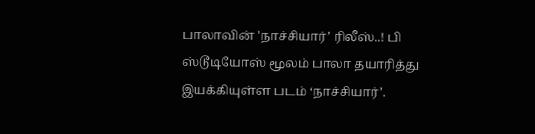பாலாவின் 'நாச்சியார்’ ரிலீஸ்..! பி ஸ்டூடியோஸ் மூலம் பாலா தயாரித்து இயக்கியுள்ள படம் ‘நாச்சியார்’.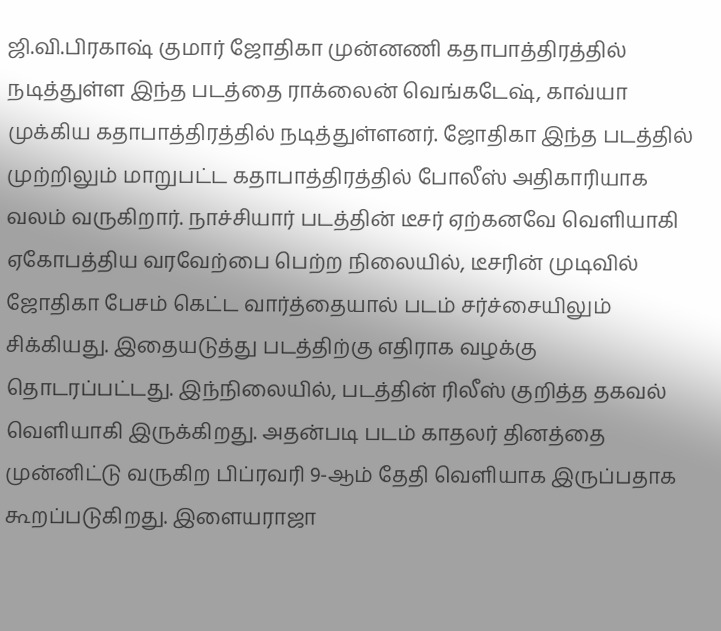ஜி.வி.பிரகாஷ் குமார் ஜோதிகா முன்னணி கதாபாத்திரத்தில் நடித்துள்ள இந்த படத்தை ராக்லைன் வெங்கடேஷ், காவ்யா முக்கிய கதாபாத்திரத்தில் நடித்துள்ளனர். ஜோதிகா இந்த படத்தில் முற்றிலும் மாறுபட்ட கதாபாத்திரத்தில் போலீஸ் அதிகாரியாக வலம் வருகிறார். நாச்சியார் படத்தின் டீசர் ஏற்கனவே வெளியாகி ஏகோபத்திய வரவேற்பை பெற்ற நிலையில், டீசரின் முடிவில் ஜோதிகா பேசம் கெட்ட வார்த்தையால் படம் சர்ச்சையிலும் சிக்கியது. இதையடுத்து படத்திற்கு எதிராக வழக்கு தொடரப்பட்டது. இந்நிலையில், படத்தின் ரிலீஸ் குறித்த தகவல் வெளியாகி இருக்கிறது. அதன்படி படம் காதலர் தினத்தை முன்னிட்டு வருகிற பிப்ரவரி 9-ஆம் தேதி வெளியாக இருப்பதாக கூறப்படுகிறது. இளையராஜா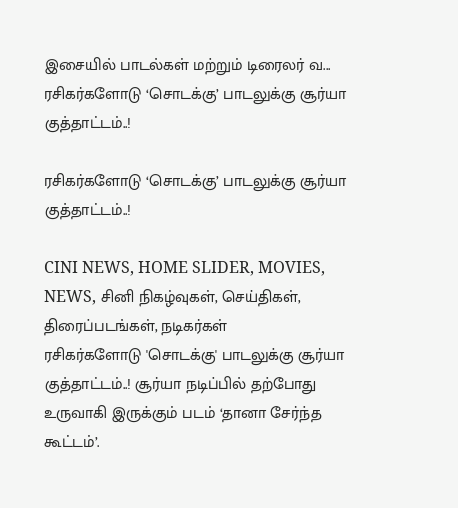இசையில் பாடல்கள் மற்றும் டிரைலர் வ...
ரசிகர்களோடு ‘சொடக்கு’ பாடலுக்கு சூர்யா குத்தாட்டம்..!

ரசிகர்களோடு ‘சொடக்கு’ பாடலுக்கு சூர்யா குத்தாட்டம்..!

CINI NEWS, HOME SLIDER, MOVIES, NEWS, சினி நிகழ்வுகள், செய்திகள், திரைப்படங்கள், நடிகர்கள்
ரசிகர்களோடு 'சொடக்கு' பாடலுக்கு சூர்யா குத்தாட்டம்..! சூர்யா நடிப்பில் தற்போது உருவாகி இருக்கும் படம் ‘தானா சேர்ந்த கூட்டம்’.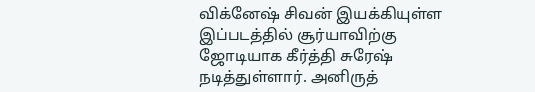விக்னேஷ் சிவன் இயக்கியுள்ள இப்படத்தில் சூர்யாவிற்கு ஜோடியாக கீர்த்தி சுரேஷ் நடித்துள்ளார். அனிருத்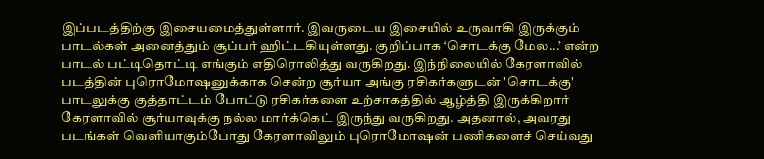இப்படத்திற்கு இசையமைத்துள்ளார். இவருடைய இசையில் உருவாகி இருக்கும் பாடல்கள் அனைத்தும் சூப்பர் ஹிட்டகியுள்ளது. குறிப்பாக ‘சொடக்கு மேல...’ என்ற பாடல் பட்டிதொட்டி எங்கும் எதிரொலித்து வருகிறது. இந்நிலையில் கேரளாவில் படத்தின் புரொமோஷனுக்காக சென்ற சூர்யா அங்கு ரசிகர்களுடன் 'சொடக்கு' பாடலுக்கு குத்தாட்டம் போட்டு ரசிகர்களை உற்சாகத்தில் ஆழ்த்தி இருக்கிறார் கேரளாவில் சூர்யாவுக்கு நல்ல மார்க்கெட் இருந்து வருகிறது. அதனால், அவரது படங்கள் வெளியாகும்போது கேரளாவிலும் புரொமோஷன் பணிகளைச் செய்வது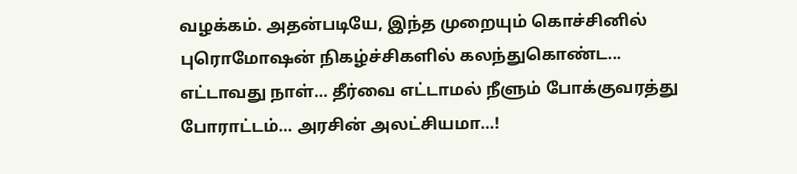வழக்கம். அதன்படியே, இந்த முறையும் கொச்சினில் புரொமோஷன் நிகழ்ச்சிகளில் கலந்துகொண்ட...
எட்டாவது நாள்… தீர்வை எட்டாமல் நீளும் போக்குவரத்து போராட்டம்… அரசின் அலட்சியமா…!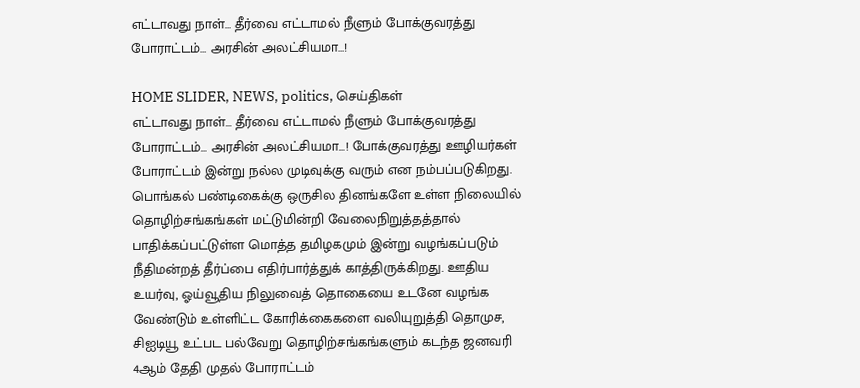எட்டாவது நாள்… தீர்வை எட்டாமல் நீளும் போக்குவரத்து போராட்டம்… அரசின் அலட்சியமா…!

HOME SLIDER, NEWS, politics, செய்திகள்
எட்டாவது நாள்... தீர்வை எட்டாமல் நீளும் போக்குவரத்து போராட்டம்... அரசின் அலட்சியமா...! போக்குவரத்து ஊழியர்கள் போராட்டம் இன்று நல்ல முடிவுக்கு வரும் என நம்பப்படுகிறது. பொங்கல் பண்டிகைக்கு ஒருசில தினங்களே உள்ள நிலையில் தொழிற்சங்கங்கள் மட்டுமின்றி வேலைநிறுத்தத்தால் பாதிக்கப்பட்டுள்ள மொத்த தமிழகமும் இன்று வழங்கப்படும் நீதிமன்றத் தீர்ப்பை எதிர்பார்த்துக் காத்திருக்கிறது. ஊதிய உயர்வு, ஓய்வூதிய நிலுவைத் தொகையை உடனே வழங்க வேண்டும் உள்ளிட்ட கோரிக்கைகளை வலியுறுத்தி தொமுச, சிஐடியூ உட்பட பல்வேறு தொழிற்சங்கங்களும் கடந்த ஜனவரி 4ஆம் தேதி முதல் போராட்டம்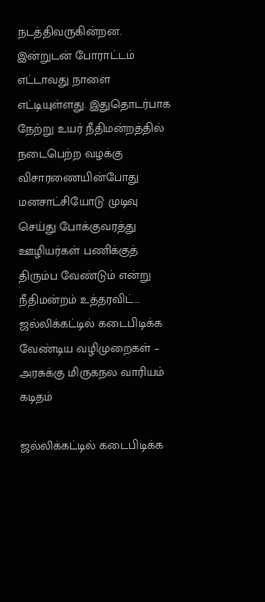நடத்திவருகின்றன. இன்றுடன் போராட்டம் எட்டாவது நாளை எட்டியுள்ளது. இதுதொடர்பாக நேற்று உயர் நீதிமன்றத்தில் நடைபெற்ற வழக்கு விசாரணையின்போது மனசாட்சியோடு முடிவு செய்து போக்குவரத்து ஊழியர்கள் பணிக்குத் திரும்ப வேண்டும் என்று நீதிமன்றம் உத்தரவிட்...
ஜல்லிக்கட்டில் கடைபிடிக்க வேண்டிய வழிமுறைகள் – அரசுக்கு மிருகநல வாரியம் கடிதம்

ஜல்லிக்கட்டில் கடைபிடிக்க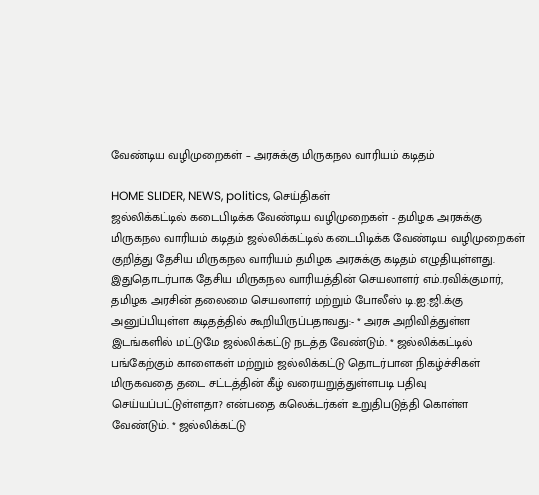வேண்டிய வழிமுறைகள் – அரசுக்கு மிருகநல வாரியம் கடிதம்

HOME SLIDER, NEWS, politics, செய்திகள்
ஜல்லிக்கட்டில் கடைபிடிக்க வேண்டிய வழிமுறைகள் - தமிழக அரசுக்கு மிருகநல வாரியம் கடிதம் ஜல்லிக்கட்டில் கடைபிடிக்க வேண்டிய வழிமுறைகள் குறித்து தேசிய மிருகநல வாரியம் தமிழக அரசுக்கு கடிதம் எழுதியுள்ளது. இதுதொடர்பாக தேசிய மிருகநல வாரியத்தின் செயலாளர் எம்.ரவிக்குமார், தமிழக அரசின் தலைமை செயலாளர் மற்றும் போலீஸ் டி.ஐ.ஜி.க்கு அனுப்பியுள்ள கடிதத்தில் கூறியிருப்பதாவது:- * அரசு அறிவித்துள்ள இடங்களில் மட்டுமே ஜல்லிக்கட்டு நடத்த வேண்டும். * ஜல்லிக்கட்டில் பங்கேற்கும் காளைகள் மற்றும் ஜல்லிக்கட்டு தொடர்பான நிகழ்ச்சிகள் மிருகவதை தடை சட்டத்தின் கீழ் வரையறுத்துள்ளபடி பதிவு செய்யப்பட்டுள்ளதா? என்பதை கலெக்டர்கள் உறுதிபடுத்தி கொள்ள வேண்டும். * ஜல்லிக்கட்டு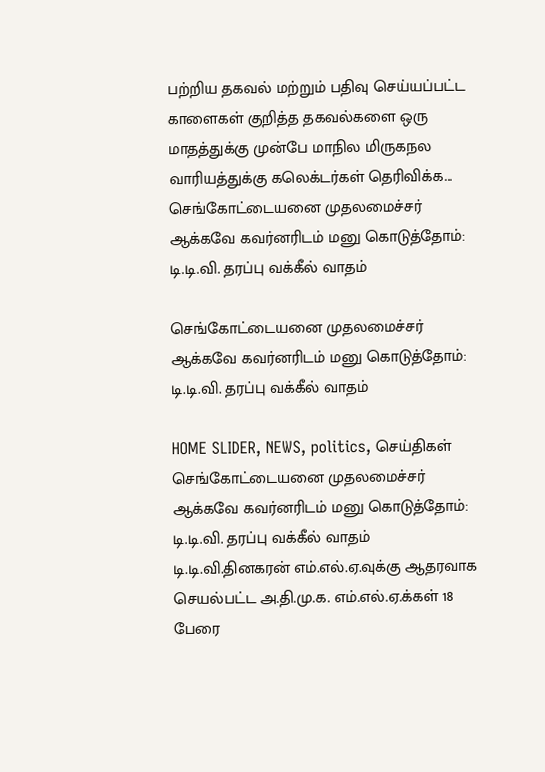பற்றிய தகவல் மற்றும் பதிவு செய்யப்பட்ட காளைகள் குறித்த தகவல்களை ஒரு மாதத்துக்கு முன்பே மாநில மிருகநல வாரியத்துக்கு கலெக்டர்கள் தெரிவிக்க...
செங்கோட்டையனை முதலமைச்சர் ஆக்கவே கவர்னரிடம் மனு கொடுத்தோம்: டி.டி.வி. தரப்பு வக்கீல் வாதம்

செங்கோட்டையனை முதலமைச்சர் ஆக்கவே கவர்னரிடம் மனு கொடுத்தோம்: டி.டி.வி. தரப்பு வக்கீல் வாதம்

HOME SLIDER, NEWS, politics, செய்திகள்
செங்கோட்டையனை முதலமைச்சர் ஆக்கவே கவர்னரிடம் மனு கொடுத்தோம்: டி.டி.வி. தரப்பு வக்கீல் வாதம் டி.டி.வி.தினகரன் எம்.எல்.ஏ.வுக்கு ஆதரவாக செயல்பட்ட அ.தி.மு.க. எம்.எல்.ஏ.க்கள் 18 பேரை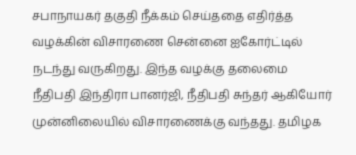சபாநாயகர் தகுதி நீக்கம் செய்ததை எதிர்த்த வழக்கின் விசாரணை சென்னை ஐகோர்ட்டில் நடந்து வருகிறது. இந்த வழக்கு தலைமை நீதிபதி இந்திரா பானர்ஜி, நீதிபதி சுந்தர் ஆகியோர் முன்னிலையில் விசாரணைக்கு வந்தது. தமிழக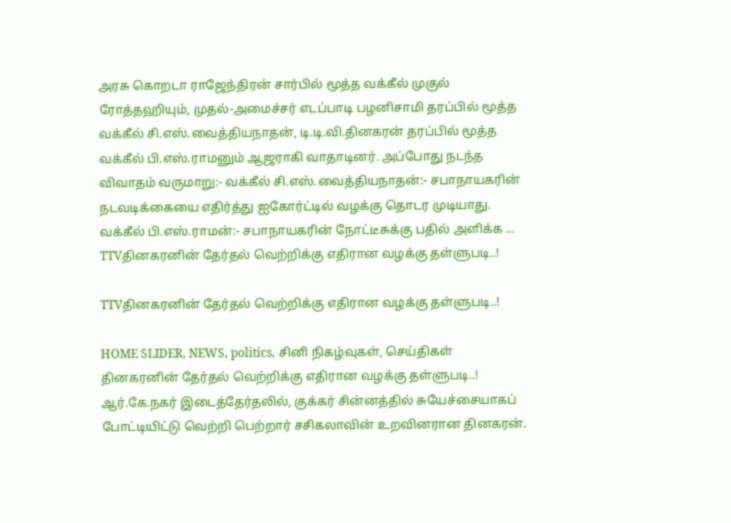அரசு கொறடா ராஜேந்திரன் சார்பில் மூத்த வக்கீல் முகுல் ரோத்தஹியும், முதல்-அமைச்சர் எடப்பாடி பழனிசாமி தரப்பில் மூத்த வக்கீல் சி.எஸ்.வைத்தியநாதன், டி.டி.வி.தினகரன் தரப்பில் மூத்த வக்கீல் பி.எஸ்.ராமனும் ஆஜராகி வாதாடினர். அப்போது நடந்த விவாதம் வருமாறு:- வக்கீல் சி.எஸ்.வைத்தியநாதன்:- சபாநாயகரின் நடவடிக்கையை எதிர்த்து ஐகோர்ட்டில் வழக்கு தொடர முடியாது. வக்கீல் பி.எஸ்.ராமன்:- சபாநாயகரின் நோட்டீசுக்கு பதில் அளிக்க ...
TTVதினகரனின் தேர்தல் வெற்றிக்கு எதிரான வழக்கு தள்ளுபடி..!

TTVதினகரனின் தேர்தல் வெற்றிக்கு எதிரான வழக்கு தள்ளுபடி..!

HOME SLIDER, NEWS, politics, சினி நிகழ்வுகள், செய்திகள்
தினகரனின் தேர்தல் வெற்றிக்கு எதிரான வழக்கு தள்ளுபடி..! ஆர்.கே.நகர் இடைத்தேர்தலில், குக்கர் சின்னத்தில் சுயேச்சையாகப் போட்டியிட்டு வெற்றி பெற்றார் சசிகலாவின் உறவினரான தினகரன்.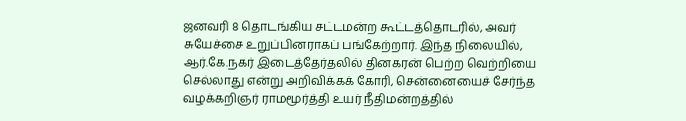ஜனவரி 8 தொடங்கிய சட்டமன்ற கூட்டத்தொடரில், அவர் சுயேச்சை உறுப்பினராகப் பங்கேற்றார். இந்த நிலையில், ஆர்.கே.நகர் இடைத்தேர்தலில் தினகரன் பெற்ற வெற்றியை செல்லாது என்று அறிவிக்கக் கோரி, சென்னையைச் சேர்ந்த வழக்கறிஞர் ராமமூர்த்தி உயர் நீதிமன்றத்தில்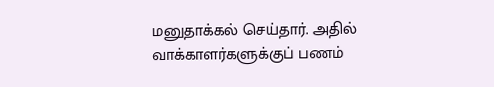மனுதாக்கல் செய்தார். அதில் வாக்காளர்களுக்குப் பணம்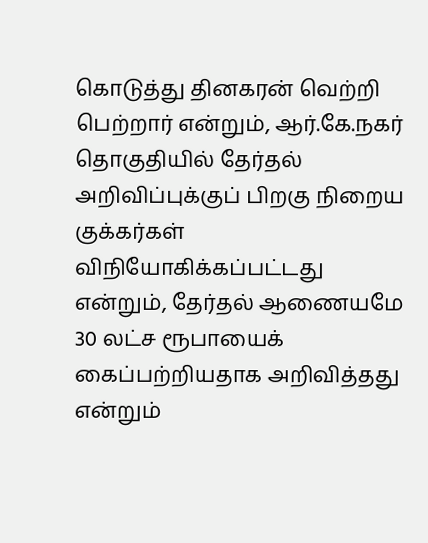கொடுத்து தினகரன் வெற்றி பெற்றார் என்றும், ஆர்.கே.நகர் தொகுதியில் தேர்தல் அறிவிப்புக்குப் பிறகு நிறைய குக்கர்கள் விநியோகிக்கப்பட்டது என்றும், தேர்தல் ஆணையமே 30 லட்ச ரூபாயைக் கைப்பற்றியதாக அறிவித்தது என்றும்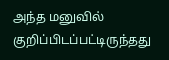அந்த மனுவில் குறிப்பிடப்பட்டிருந்தது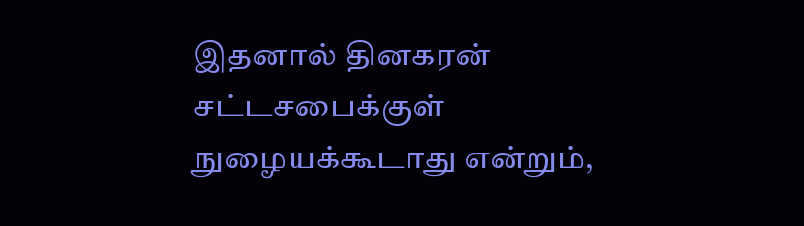இதனால் தினகரன் சட்டசபைக்குள் நுழையக்கூடாது என்றும்,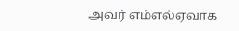அவர் எம்எல்ஏவாக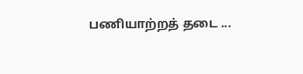பணியாற்றத் தடை ...